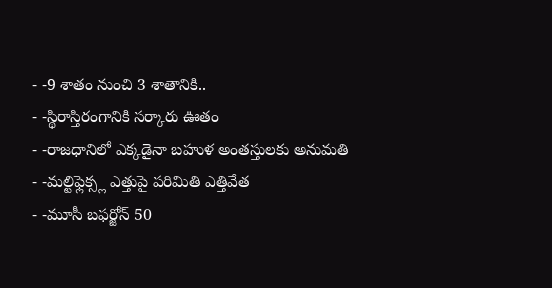- -9 శాతం నుంచి 3 శాతానికి..
- -స్థిరాస్తిరంగానికి సర్కారు ఊతం
- -రాజధానిలో ఎక్కడైనా బహుళ అంతస్తులకు అనుమతి
- -మల్టిఫ్లెక్స్ల ఎత్తుపై పరిమితి ఎత్తివేత
- -మూసీ బఫర్జోన్ 50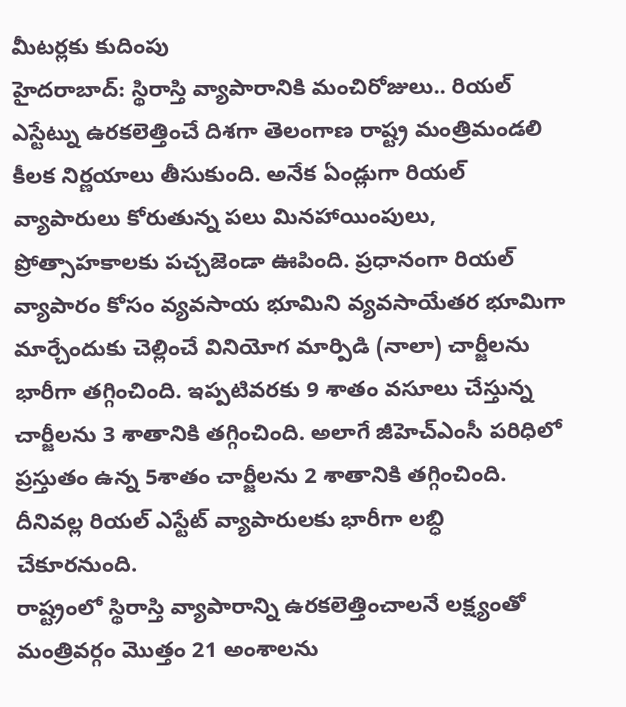మీటర్లకు కుదింపు
హైదరాబాద్: స్థిరాస్తి వ్యాపారానికి మంచిరోజులు.. రియల్ ఎస్టేట్ను ఉరకలెత్తించే దిశగా తెలంగాణ రాష్ట్ర మంత్రిమండలి కీలక నిర్ణయాలు తీసుకుంది. అనేక ఏండ్లుగా రియల్ వ్యాపారులు కోరుతున్న పలు మినహాయింపులు, ప్రోత్సాహకాలకు పచ్చజెండా ఊపింది. ప్రధానంగా రియల్ వ్యాపారం కోసం వ్యవసాయ భూమిని వ్యవసాయేతర భూమిగా మార్చేందుకు చెల్లించే వినియోగ మార్పిడి (నాలా) చార్జీలను భారీగా తగ్గించింది. ఇప్పటివరకు 9 శాతం వసూలు చేస్తున్న చార్జీలను 3 శాతానికి తగ్గించింది. అలాగే జీహెచ్ఎంసీ పరిధిలో ప్రస్తుతం ఉన్న 5శాతం చార్జీలను 2 శాతానికి తగ్గించింది. దీనివల్ల రియల్ ఎస్టేట్ వ్యాపారులకు భారీగా లబ్ధి చేకూరనుంది.
రాష్ట్రంలో స్థిరాస్తి వ్యాపారాన్ని ఉరకలెత్తించాలనే లక్ష్యంతో మంత్రివర్గం మొత్తం 21 అంశాలను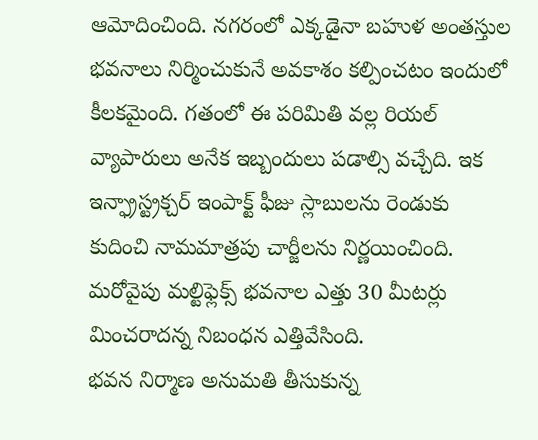ఆమోదించింది. నగరంలో ఎక్కడైనా బహుళ అంతస్తుల భవనాలు నిర్మించుకునే అవకాశం కల్పించటం ఇందులో కీలకమైంది. గతంలో ఈ పరిమితి వల్ల రియల్ వ్యాపారులు అనేక ఇబ్బందులు పడాల్సి వచ్చేది. ఇక ఇన్ఫ్రాస్ట్రక్చర్ ఇంపాక్ట్ ఫీజు స్లాబులను రెండుకు కుదించి నామమాత్రపు చార్జీలను నిర్ణయించింది. మరోవైపు మల్టిఫ్లెక్స్ భవనాల ఎత్తు 30 మీటర్లు మించరాదన్న నిబంధన ఎత్తివేసింది.
భవన నిర్మాణ అనుమతి తీసుకున్న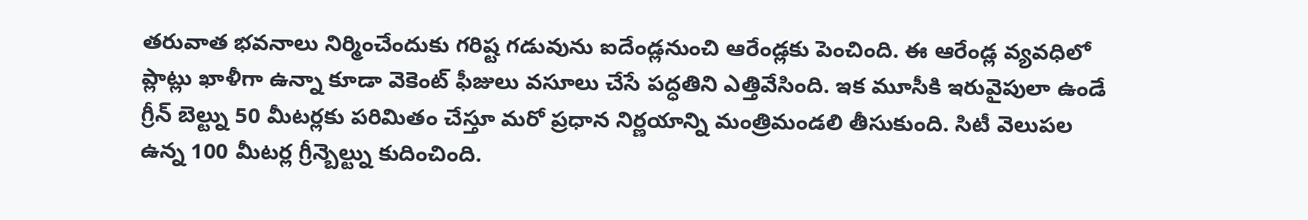తరువాత భవనాలు నిర్మించేందుకు గరిష్ట గడువును ఐదేండ్లనుంచి ఆరేండ్లకు పెంచింది. ఈ ఆరేండ్ల వ్యవధిలో ప్లాట్లు ఖాళీగా ఉన్నా కూడా వెకెంట్ ఫీజులు వసూలు చేసే పద్ధతిని ఎత్తివేసింది. ఇక మూసీకి ఇరువైపులా ఉండే గ్రీన్ బెల్ట్ను 50 మీటర్లకు పరిమితం చేస్తూ మరో ప్రధాన నిర్ణయాన్ని మంత్రిమండలి తీసుకుంది. సిటీ వెలుపల ఉన్న 100 మీటర్ల గ్రీన్బెల్ట్ను కుదించింది.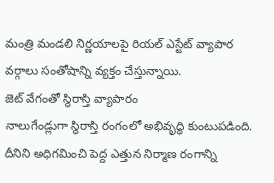మంత్రి మండలి నిర్ణయాలపై రియల్ ఎస్టేట్ వ్యాపార వర్గాలు సంతోషాన్ని వ్యక్తం చేస్తున్నాయి.
జెట్ వేగంతో స్థిరాస్తి వ్యాపారం
నాలుగేండ్లుగా స్థిరాస్తి రంగంలో అభివృద్ధి కుంటుపడింది. దీనిని అధిగమించి పెద్ద ఎత్తున నిర్మాణ రంగాన్ని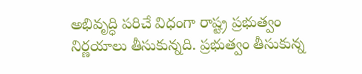అభివృద్ధి పరిచే విధంగా రాష్ట్ర ప్రభుత్వం నిర్ణయాలు తీసుకున్నది. ప్రభుత్వం తీసుకున్న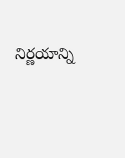నిర్ణయాన్ని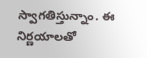స్వాగతిస్తున్నాం. ఈ నిర్ణయాలతో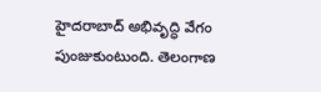హైదరాబాద్ అభివృద్ధి వేగం పుంజుకుంటుంది. తెలంగాణ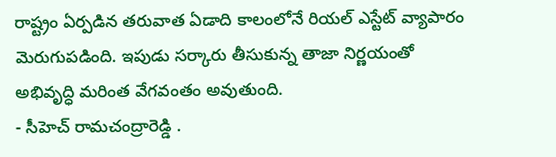రాష్ట్రం ఏర్పడిన తరువాత ఏడాది కాలంలోనే రియల్ ఎస్టేట్ వ్యాపారం మెరుగుపడింది. ఇపుడు సర్కారు తీసుకున్న తాజా నిర్ణయంతో అభివృద్ధి మరింత వేగవంతం అవుతుంది.
- సీహెచ్ రామచంద్రారెడ్డి .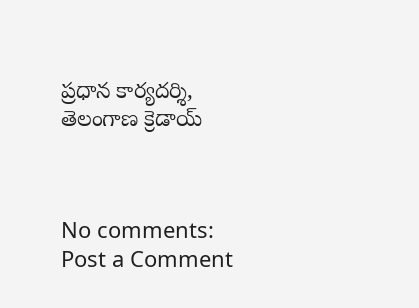ప్రధాన కార్యదర్శి, తెలంగాణ క్రెడాయ్



No comments:
Post a Comment